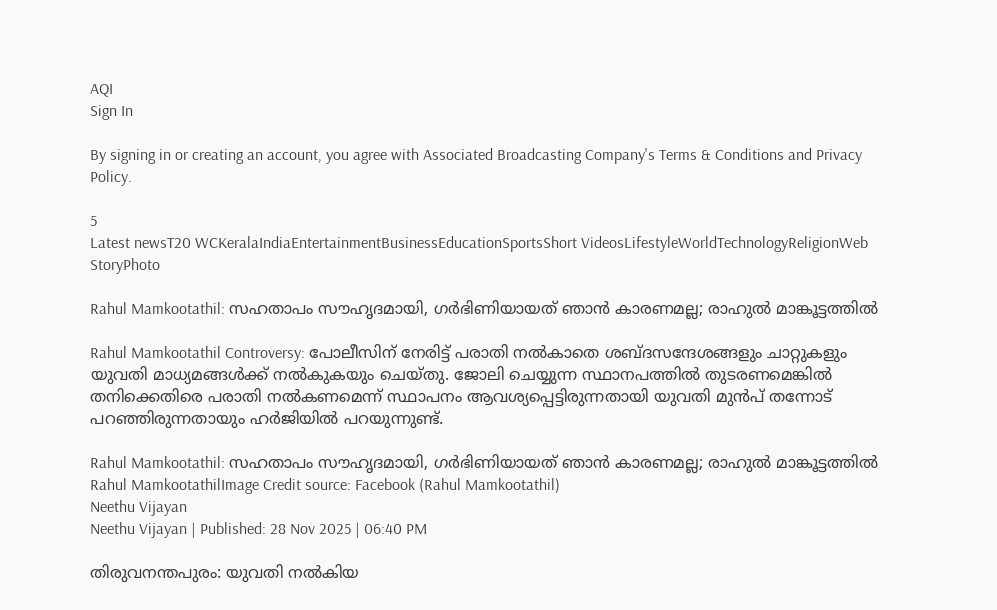AQI
Sign In

By signing in or creating an account, you agree with Associated Broadcasting Company's Terms & Conditions and Privacy Policy.

5
Latest newsT20 WCKeralaIndiaEntertainmentBusinessEducationSportsShort VideosLifestyleWorldTechnologyReligionWeb StoryPhoto

Rahul Mamkootathil: സഹതാപം സൗഹൃദമായി, ഗർഭിണിയായത് ഞാൻ കാരണമല്ല; രാഹുൽ മാങ്കൂട്ടത്തിൽ

Rahul Mamkootathil Controversy: പോലീസിന് നേരിട്ട് പരാതി നൽകാതെ ശബ്ദസന്ദേശങ്ങളും ചാറ്റുകളും യുവതി മാധ്യമങ്ങൾക്ക് നൽകുകയും ചെയ്തു. ജോലി ചെയ്യുന്ന സ്ഥാനപത്തിൽ തുടരണമെങ്കിൽ തനിക്കെതിരെ പരാതി നൽകണമെന്ന് സ്ഥാപനം ആവശ്യപ്പെട്ടിരുന്നതായി യുവതി മുൻപ് തന്നോട് പറഞ്ഞിരുന്നതായും ഹർജിയിൽ പറയുന്നുണ്ട്.

Rahul Mamkootathil: സഹതാപം സൗഹൃദമായി, ഗർഭിണിയായത് ഞാൻ കാരണമല്ല; രാഹുൽ മാങ്കൂട്ടത്തിൽ
Rahul MamkootathilImage Credit source: Facebook (Rahul Mamkootathil)
Neethu Vijayan
Neethu Vijayan | Published: 28 Nov 2025 | 06:40 PM

തിരുവനന്തപുരം: യുവതി നൽകിയ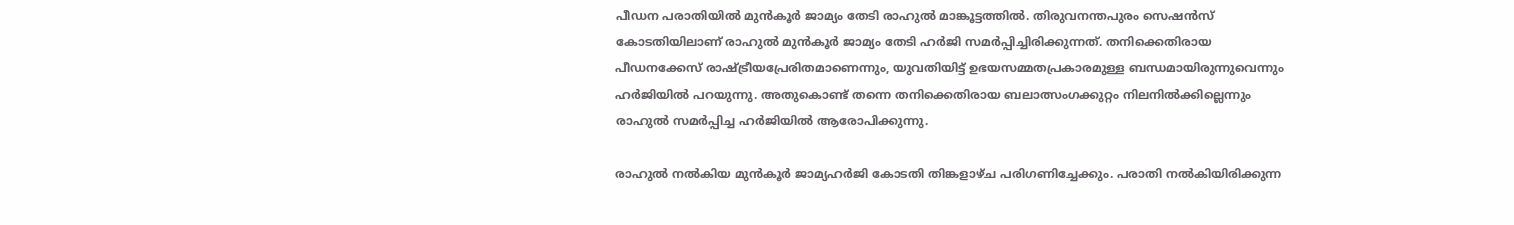പീഡന പരാതിയിൽ മുൻകൂർ ജാമ്യം തേടി രാഹുൽ മാങ്കൂട്ടത്തിൽ. തിരുവനന്തപുരം സെഷൻസ് കോടതിയിലാണ് രാഹുൽ മുൻകൂർ ജാമ്യം തേടി ഹർജി സമർപ്പിച്ചിരിക്കുന്നത്. തനിക്കെതിരായ പീഡനക്കേസ് രാഷ്ട്രീയപ്രേരിതമാണെന്നും, യുവതിയിട്ട് ഉഭയസമ്മതപ്രകാരമുള്ള ബന്ധമായിരുന്നുവെന്നും ഹർജിയിൽ പറയുന്നു. അതുകൊണ്ട് തന്നെ തനിക്കെതിരായ ബലാത്സംഗക്കുറ്റം നിലനിൽക്കില്ലെന്നും രാഹുൽ സമർപ്പിച്ച ഹർജിയിൽ ആരോപിക്കുന്നു.

രാഹുൽ നൽകിയ മുൻകൂർ ജാമ്യഹർജി കോടതി തിങ്കളാഴ്ച പരിഗണിച്ചേക്കും. പരാതി നൽകിയിരിക്കുന്ന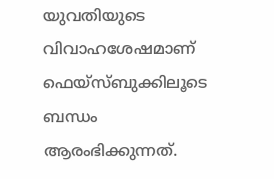യുവതിയുടെ വിവാഹശേഷമാണ് ഫെയ്‌സ്ബുക്കിലൂടെ ബന്ധം ആരംഭിക്കുന്നത്.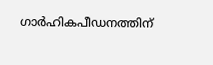ഗാർഹികപീഡനത്തിന്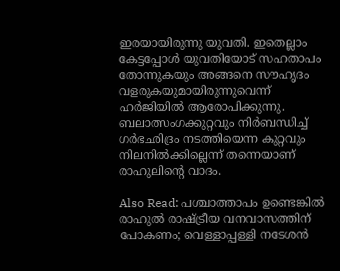ഇരയായിരുന്നു യുവതി. ഇതെല്ലാം കേട്ടപ്പോൾ യുവതിയോട് സഹതാപം തോന്നുകയും അങ്ങനെ സൗഹൃദം വളരുകയുമായിരുന്നുവെന്ന് ഹർജിയിൽ ആരോപിക്കുന്നു. ബലാത്സംഗക്കുറ്റവും നിർബന്ധിച്ച് ഗർഭഛിദ്രം നടത്തിയെന്ന കുറ്റവും നിലനിൽ‍ക്കില്ലെന്ന് തന്നെയാണ് രാഹുലിൻ്റെ വാദം.

Also Read: പശ്ചാത്താപം ഉണ്ടെങ്കിൽ രാഹുൽ രാഷ്ട്രീയ വനവാസത്തിന് പോകണം; വെള്ളാപ്പള്ളി നടേശൻ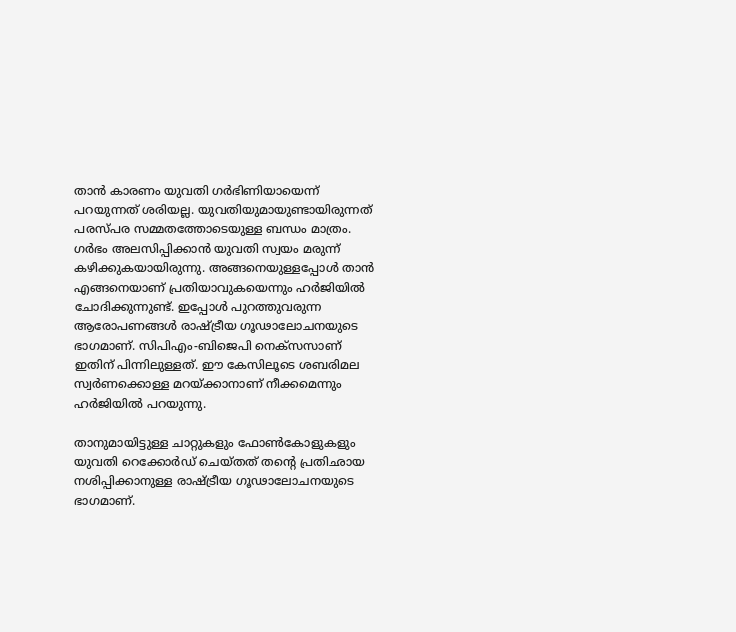താൻ കാരണം യുവതി ഗർഭിണിയായെന്ന് പറയുന്നത് ശരിയല്ല. യുവതിയുമായുണ്ടായിരുന്നത് പരസ്പര സമ്മതത്തോടെയുള്ള ബന്ധം മാത്രം. ഗർഭം അലസിപ്പിക്കാൻ യുവതി സ്വയം മരുന്ന് കഴിക്കുകയായിരുന്നു. അങ്ങനെയുള്ളപ്പോൾ താൻ എങ്ങനെയാണ് പ്രതിയാവുകയെന്നും ഹർജിയിൽ ചോദിക്കുന്നുണ്ട്. ഇപ്പോൾ പുറത്തുവരുന്ന ആരോപണങ്ങൾ രാഷ്ട്രീയ ഗൂഢാലോചനയുടെ ഭാഗമാണ്. സിപിഎം-ബിജെപി നെക്‌സസാണ് ഇതിന് പിന്നിലുള്ളത്. ഈ കേസിലൂടെ ശബരിമല സ്വർണക്കൊള്ള മറയ്ക്കാനാണ് നീക്കമെന്നും ഹർജിയിൽ പറയുന്നു.

താനുമായിട്ടുള്ള ചാറ്റുകളും ഫോൺകോളുകളും യുവതി റെക്കോർഡ് ചെയ്തത് തന്റെ പ്രതിഛായ നശിപ്പിക്കാനുള്ള രാഷ്ട്രീയ ഗൂഢാലോചനയുടെ ഭാഗമാണ്.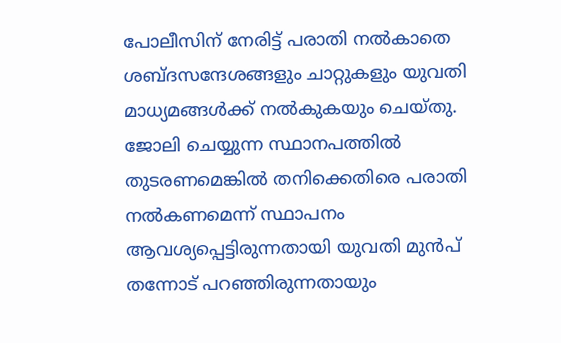പോലീസിന് നേരിട്ട് പരാതി നൽകാതെ ശബ്ദസന്ദേശങ്ങളും ചാറ്റുകളും യുവതി മാധ്യമങ്ങൾക്ക് നൽകുകയും ചെയ്തു. ജോലി ചെയ്യുന്ന സ്ഥാനപത്തിൽ തുടരണമെങ്കിൽ തനിക്കെതിരെ പരാതി നൽകണമെന്ന് സ്ഥാപനം ആവശ്യപ്പെട്ടിരുന്നതായി യുവതി മുൻപ് തന്നോട് പറഞ്ഞിരുന്നതായും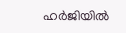ഹർജിയിൽ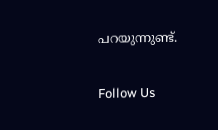പറയുന്നുണ്ട്.

Follow Us